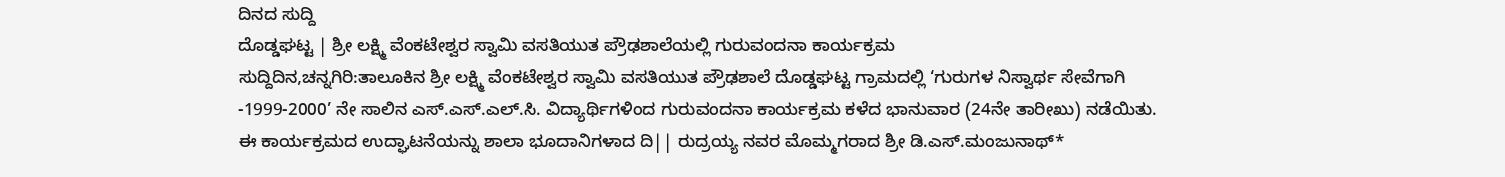ದಿನದ ಸುದ್ದಿ
ದೊಡ್ಡಘಟ್ಟ | ಶ್ರೀ ಲಕ್ಷ್ಮಿ ವೆಂಕಟೇಶ್ವರ ಸ್ವಾಮಿ ವಸತಿಯುತ ಪ್ರೌಢಶಾಲೆಯಲ್ಲಿ ಗುರುವಂದನಾ ಕಾರ್ಯಕ್ರಮ
ಸುದ್ದಿದಿನ,ಚನ್ನಗಿರಿ:ತಾಲೂಕಿನ ಶ್ರೀ ಲಕ್ಷ್ಮಿ ವೆಂಕಟೇಶ್ವರ ಸ್ವಾಮಿ ವಸತಿಯುತ ಪ್ರೌಢಶಾಲೆ ದೊಡ್ಡಘಟ್ಟ ಗ್ರಾಮದಲ್ಲಿ ‘ಗುರುಗಳ ನಿಸ್ವಾರ್ಥ ಸೇವೆಗಾಗಿ -1999-2000’ ನೇ ಸಾಲಿನ ಎಸ್.ಎಸ್.ಎಲ್.ಸಿ. ವಿದ್ಯಾರ್ಥಿಗಳಿಂದ ಗುರುವಂದನಾ ಕಾರ್ಯಕ್ರಮ ಕಳೆದ ಭಾನುವಾರ (24ನೇ ತಾರೀಖು) ನಡೆಯಿತು.
ಈ ಕಾರ್ಯಕ್ರಮದ ಉದ್ಘಾಟನೆಯನ್ನು ಶಾಲಾ ಭೂದಾನಿಗಳಾದ ದಿ|| ರುದ್ರಯ್ಯ ನವರ ಮೊಮ್ಮಗರಾದ ಶ್ರೀ ಡಿ.ಎಸ್.ಮಂಜುನಾಥ್*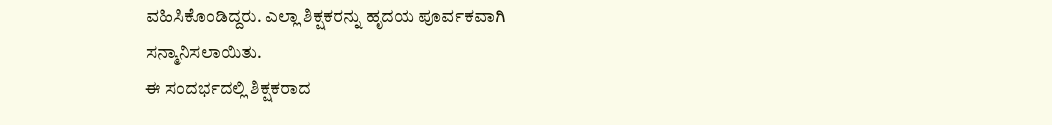ವಹಿಸಿಕೊಂಡಿದ್ದರು. ಎಲ್ಲಾ ಶಿಕ್ಷಕರನ್ನು ಹೃದಯ ಪೂರ್ವಕವಾಗಿ ಸನ್ಮಾನಿಸಲಾಯಿತು.
ಈ ಸಂದರ್ಭದಲ್ಲಿ ಶಿಕ್ಷಕರಾದ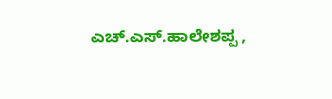ಎಚ್.ಎಸ್.ಹಾಲೇಶಪ್ಪ ,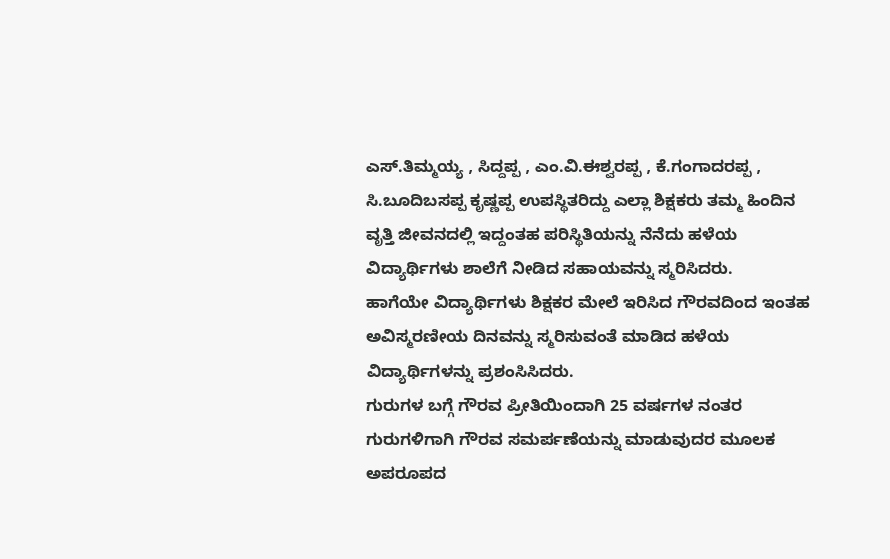ಎಸ್.ತಿಮ್ಮಯ್ಯ , ಸಿದ್ದಪ್ಪ , ಎಂ.ವಿ.ಈಶ್ವರಪ್ಪ , ಕೆ.ಗಂಗಾದರಪ್ಪ , ಸಿ.ಬೂದಿಬಸಪ್ಪ ಕೃಷ್ಣಪ್ಪ ಉಪಸ್ಥಿತರಿದ್ದು ಎಲ್ಲಾ ಶಿಕ್ಷಕರು ತಮ್ಮ ಹಿಂದಿನ ವೃತ್ತಿ ಜೀವನದಲ್ಲಿ ಇದ್ದಂತಹ ಪರಿಸ್ಥಿತಿಯನ್ನು ನೆನೆದು ಹಳೆಯ ವಿದ್ಯಾರ್ಥಿಗಳು ಶಾಲೆಗೆ ನೀಡಿದ ಸಹಾಯವನ್ನು ಸ್ಮರಿಸಿದರು.
ಹಾಗೆಯೇ ವಿದ್ಯಾರ್ಥಿಗಳು ಶಿಕ್ಷಕರ ಮೇಲೆ ಇರಿಸಿದ ಗೌರವದಿಂದ ಇಂತಹ ಅವಿಸ್ಮರಣೀಯ ದಿನವನ್ನು ಸ್ಮರಿಸುವಂತೆ ಮಾಡಿದ ಹಳೆಯ ವಿದ್ಯಾರ್ಥಿಗಳನ್ನು ಪ್ರಶಂಸಿಸಿದರು.
ಗುರುಗಳ ಬಗ್ಗೆ ಗೌರವ ಪ್ರೀತಿಯಿಂದಾಗಿ 25 ವರ್ಷಗಳ ನಂತರ ಗುರುಗಳಿಗಾಗಿ ಗೌರವ ಸಮರ್ಪಣೆಯನ್ನು ಮಾಡುವುದರ ಮೂಲಕ ಅಪರೂಪದ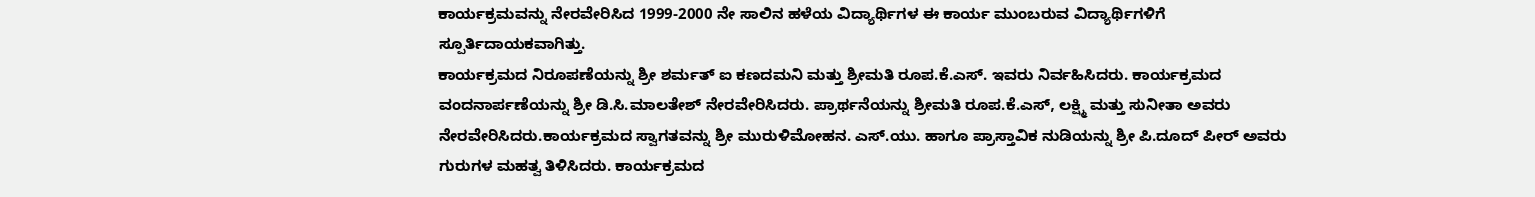ಕಾರ್ಯಕ್ರಮವನ್ನು ನೇರವೇರಿಸಿದ 1999-2000 ನೇ ಸಾಲಿನ ಹಳೆಯ ವಿದ್ಯಾರ್ಥಿಗಳ ಈ ಕಾರ್ಯ ಮುಂಬರುವ ವಿದ್ಯಾರ್ಥಿಗಳಿಗೆ ಸ್ಪೂರ್ತಿದಾಯಕವಾಗಿತ್ತು.
ಕಾರ್ಯಕ್ರಮದ ನಿರೂಪಣೆಯನ್ನು ಶ್ರೀ ಶರ್ಮತ್ ಐ ಕಣದಮನಿ ಮತ್ತು ಶ್ರೀಮತಿ ರೂಪ.ಕೆ.ಎಸ್. ಇವರು ನಿರ್ವಹಿಸಿದರು. ಕಾರ್ಯಕ್ರಮದ ವಂದನಾರ್ಪಣೆಯನ್ನು ಶ್ರೀ ಡಿ.ಸಿ.ಮಾಲತೇಶ್ ನೇರವೇರಿಸಿದರು. ಪ್ರಾರ್ಥನೆಯನ್ನು ಶ್ರೀಮತಿ ರೂಪ.ಕೆ.ಎಸ್, ಲಕ್ಷ್ಮಿ ಮತ್ತು ಸುನೀತಾ ಅವರು ನೇರವೇರಿಸಿದರು.ಕಾರ್ಯಕ್ರಮದ ಸ್ವಾಗತವನ್ನು ಶ್ರೀ ಮುರುಳಿಮೋಹನ. ಎಸ್.ಯು. ಹಾಗೂ ಪ್ರಾಸ್ತಾವಿಕ ನುಡಿಯನ್ನು ಶ್ರೀ ಪಿ.ದೂದ್ ಪೀರ್ ಅವರು ಗುರುಗಳ ಮಹತ್ವ ತಿಳಿಸಿದರು. ಕಾರ್ಯಕ್ರಮದ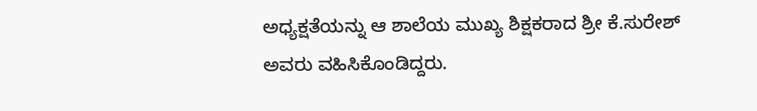ಅಧ್ಯಕ್ಷತೆಯನ್ನು ಆ ಶಾಲೆಯ ಮುಖ್ಯ ಶಿಕ್ಷಕರಾದ ಶ್ರೀ ಕೆ.ಸುರೇಶ್ ಅವರು ವಹಿಸಿಕೊಂಡಿದ್ದರು.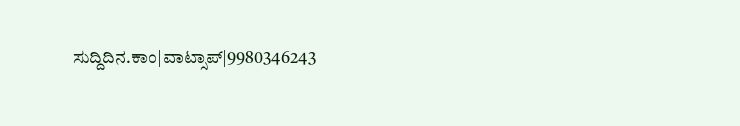ಸುದ್ದಿದಿನ.ಕಾಂ|ವಾಟ್ಸಾಪ್|9980346243